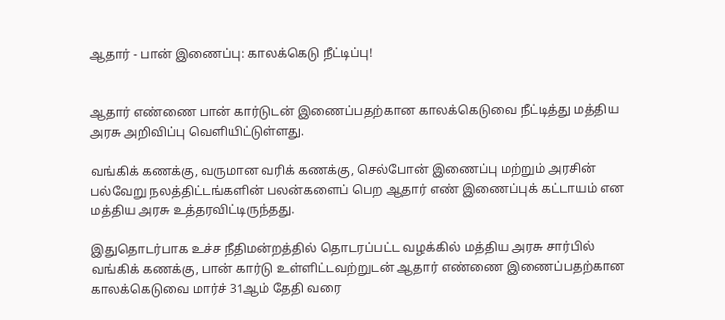ஆதார் - பான் இணைப்பு: காலக்கெடு நீட்டிப்பு!


ஆதார் எண்ணை பான் கார்டுடன் இணைப்பதற்கான காலக்கெடுவை நீட்டித்து மத்திய அரசு அறிவிப்பு வெளியிட்டுள்ளது.

வங்கிக் கணக்கு, வருமான வரிக் கணக்கு, செல்போன் இணைப்பு மற்றும் அரசின் பல்வேறு நலத்திட்டங்களின் பலன்களைப் பெற ஆதார் எண் இணைப்புக் கட்டாயம் என மத்திய அரசு உத்தரவிட்டிருந்தது.

இதுதொடர்பாக உச்ச நீதிமன்றத்தில் தொடரப்பட்ட வழக்கில் மத்திய அரசு சார்பில் வங்கிக் கணக்கு, பான் கார்டு உள்ளிட்டவற்றுடன் ஆதார் எண்ணை இணைப்பதற்கான காலக்கெடுவை மார்ச் 31ஆம் தேதி வரை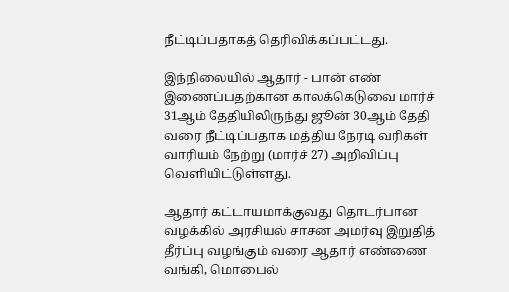நீட்டிப்பதாகத் தெரிவிக்கப்பட்டது.

இந்நிலையில் ஆதார் - பான் எண் இணைப்பதற்கான காலக்கெடுவை மார்ச் 31ஆம் தேதியிலிருந்து ஜூன் 30ஆம் தேதி வரை நீட்டிப்பதாக மத்திய நேரடி வரிகள் வாரியம் நேற்று (மார்ச் 27) அறிவிப்பு வெளியிட்டுள்ளது.

ஆதார் கட்டாயமாக்குவது தொடர்பான வழக்கில் அரசியல் சாசன அமர்வு இறுதித் தீர்ப்பு வழங்கும் வரை ஆதார் எண்ணை வங்கி, மொபைல்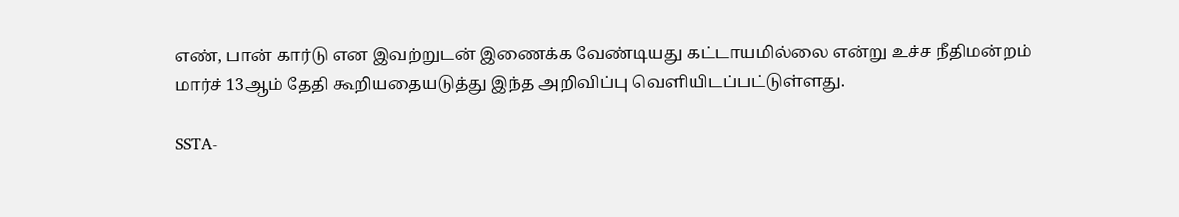எண், பான் கார்டு என இவற்றுடன் இணைக்க வேண்டியது கட்டாயமில்லை என்று உச்ச நீதிமன்றம் மார்ச் 13ஆம் தேதி கூறியதையடுத்து இந்த அறிவிப்பு வெளியிடப்பட்டுள்ளது.

SSTA-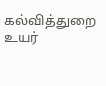கல்வித்துறை உயர்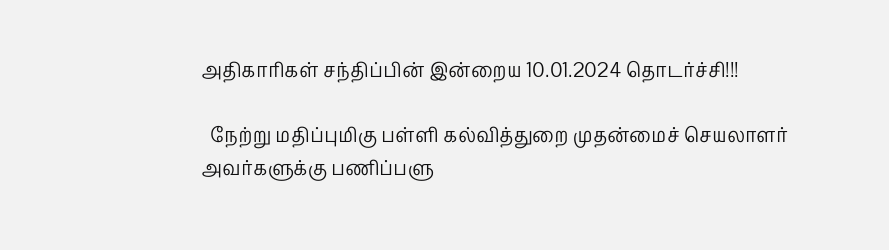அதிகாரிகள் சந்திப்பின் இன்றைய 10.01.2024 தொடர்ச்சி!!!

  நேற்று மதிப்புமிகு பள்ளி கல்வித்துறை முதன்மைச் செயலாளர் அவர்களுக்கு பணிப்பளு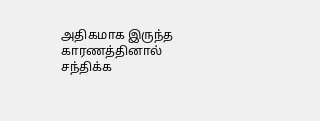அதிகமாக இருந்த காரணத்தினால் சந்திக்க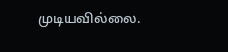முடியவில்லை.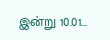இன்று 10.01...